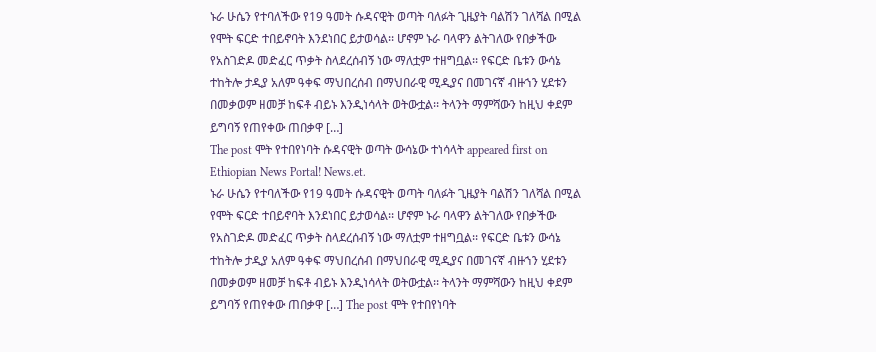ኑራ ሁሴን የተባለችው የ19 ዓመት ሱዳናዊት ወጣት ባለፉት ጊዜያት ባልሽን ገለሻል በሚል የሞት ፍርድ ተበይኖባት እንደነበር ይታወሳል፡፡ ሆኖም ኑራ ባላዋን ልትገለው የበቃችው የአስገድዶ መድፈር ጥቃት ስላደረሰብኝ ነው ማለቷም ተዘግቧል፡፡ የፍርድ ቤቱን ውሳኔ ተከትሎ ታዲያ አለም ዓቀፍ ማህበረሰብ በማህበራዊ ሚዲያና በመገናኛ ብዙኀን ሂደቱን በመቃወም ዘመቻ ከፍቶ ብይኑ እንዲነሳላት ወትውቷል፡፡ ትላንት ማምሻውን ከዚህ ቀደም ይግባኝ የጠየቀው ጠበቃዋ […]
The post ሞት የተበየነባት ሱዳናዊት ወጣት ውሳኔው ተነሳላት appeared first on Ethiopian News Portal! News.et.
ኑራ ሁሴን የተባለችው የ19 ዓመት ሱዳናዊት ወጣት ባለፉት ጊዜያት ባልሽን ገለሻል በሚል የሞት ፍርድ ተበይኖባት እንደነበር ይታወሳል፡፡ ሆኖም ኑራ ባላዋን ልትገለው የበቃችው የአስገድዶ መድፈር ጥቃት ስላደረሰብኝ ነው ማለቷም ተዘግቧል፡፡ የፍርድ ቤቱን ውሳኔ ተከትሎ ታዲያ አለም ዓቀፍ ማህበረሰብ በማህበራዊ ሚዲያና በመገናኛ ብዙኀን ሂደቱን በመቃወም ዘመቻ ከፍቶ ብይኑ እንዲነሳላት ወትውቷል፡፡ ትላንት ማምሻውን ከዚህ ቀደም ይግባኝ የጠየቀው ጠበቃዋ […] The post ሞት የተበየነባት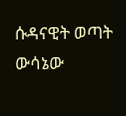ሱዳናዊት ወጣት ውሳኔው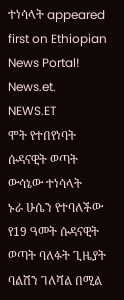ተነሳላት appeared first on Ethiopian News Portal! News.et.
NEWS.ET
ሞት የተበየነባት ሱዳናዊት ወጣት ውሳኔው ተነሳላት
ኑራ ሁሴን የተባለችው የ19 ዓመት ሱዳናዊት ወጣት ባለፉት ጊዜያት ባልሽን ገለሻል በሚል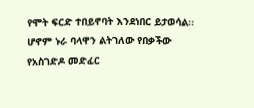የሞት ፍርድ ተበይኖባት እንደነበር ይታወሳል፡፡ ሆኖም ኑራ ባላዋን ልትገለው የበቃችው የአስገድዶ መድፈር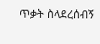ጥቃት ስላደረሰብኝ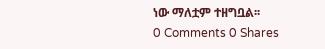ነው ማለቷም ተዘግቧል፡፡
0 Comments 0 Shares